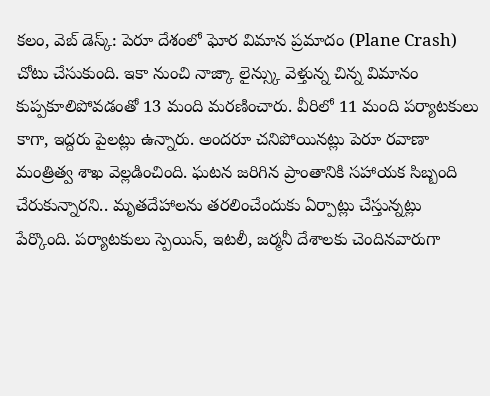కలం, వెబ్ డెస్క్: పెరూ దేశంలో ఘోర విమాన ప్రమాదం (Plane Crash) చోటు చేసుకుంది. ఇకా నుంచి నాజ్కా లైన్స్కు వెళ్తున్న చిన్న విమానం కుప్పకూలిపోవడంతో 13 మంది మరణించారు. వీరిలో 11 మంది పర్యాటకులు కాగా, ఇద్దరు పైలట్లు ఉన్నారు. అందరూ చనిపోయినట్లు పెరూ రవాణా మంత్రిత్వ శాఖ వెల్లడించింది. ఘటన జరిగిన ప్రాంతానికి సహాయక సిబ్బంది చేరుకున్నారని.. మృతదేహాలను తరలించేందుకు ఏర్పాట్లు చేస్తున్నట్లు పేర్కొంది. పర్యాటకులు స్పెయిన్, ఇటలీ, జర్మనీ దేశాలకు చెందినవారుగా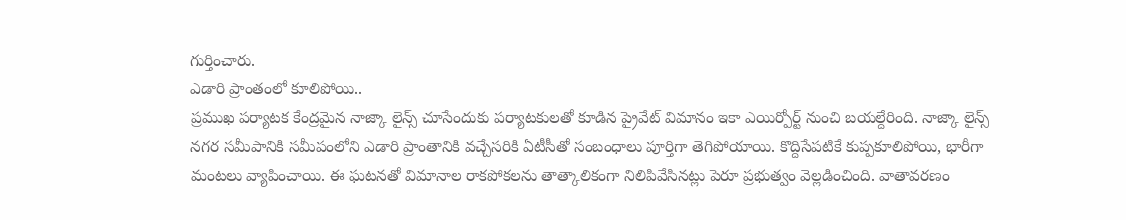గుర్తించారు.
ఎడారి ప్రాంతంలో కూలిపోయి..
ప్రముఖ పర్యాటక కేంద్రమైన నాజ్కా లైన్స్ చూసేందుకు పర్యాటకులతో కూడిన ప్రైవేట్ విమానం ఇకా ఎయిర్పోర్ట్ నుంచి బయల్దేరింది. నాజ్కా లైన్స్ నగర సమీపానికి సమీపంలోని ఎడారి ప్రాంతానికి వచ్చేసరికి ఏటీసీతో సంబంధాలు పూర్తిగా తెగిపోయాయి. కొద్దిసేపటికే కుప్పకూలిపోయి, భారీగా మంటలు వ్యాపించాయి. ఈ ఘటనతో విమానాల రాకపోకలను తాత్కాలికంగా నిలిపివేసినట్లు పెరూ ప్రభుత్వం వెల్లడించింది. వాతావరణం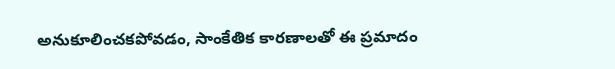అనుకూలించకపోవడం, సాంకేతిక కారణాలతో ఈ ప్రమాదం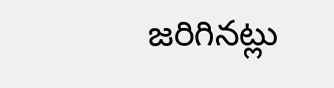జరిగినట్లు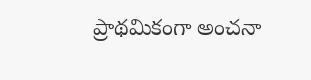ప్రాథమికంగా అంచనా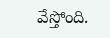వేస్తోంది.